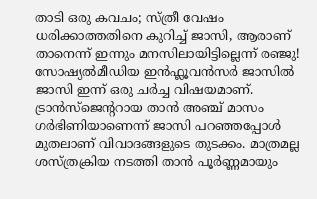താടി ഒരു കവചം; സ്ത്രീ വേഷം ധരിക്കാത്തതിനെ കുറിച്ച് ജാസി, ആരാണ് താനെന്ന് ഇന്നും മനസിലായിട്ടില്ലെന്ന് രഞ്ജു!
സോഷ്യൽമീഡിയ ഇൻഫ്ലൂവൻസർ ജാസിൽ ജാസി ഇന്ന് ഒരു ചർച്ച വിഷയമാണ്. ട്രാൻസ്ജെന്ററായ താൻ അഞ്ച് മാസം ഗർഭിണിയാണെന്ന് ജാസി പറഞ്ഞപ്പോൾ മുതലാണ് വിവാദങ്ങളുടെ തുടക്കം. മാത്രമല്ല ശസ്ത്രക്രിയ നടത്തി താൻ പൂർണ്ണമായും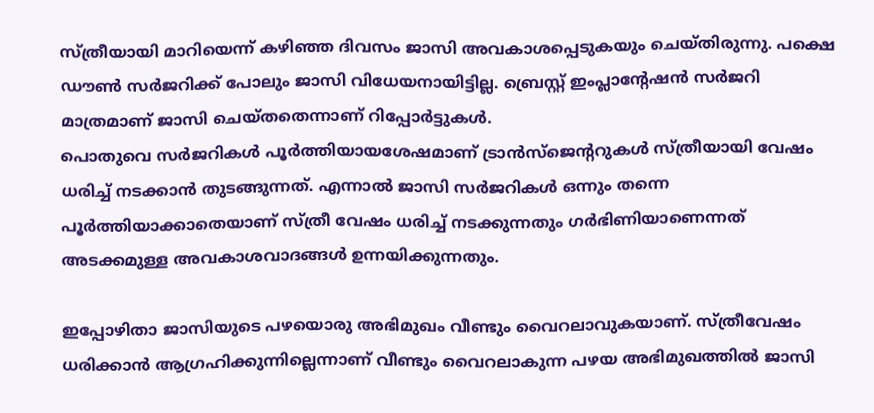സ്ത്രീയായി മാറിയെന്ന് കഴിഞ്ഞ ദിവസം ജാസി അവകാശപ്പെടുകയും ചെയ്തിരുന്നു. പക്ഷെ ഡൗൺ സർജറിക്ക് പോലും ജാസി വിധേയനായിട്ടില്ല. ബ്രെസ്റ്റ് ഇംപ്ലാന്റേഷൻ സർജറി മാത്രമാണ് ജാസി ചെയ്തതെന്നാണ് റിപ്പോർട്ടുകൾ.
പൊതുവെ സർജറികൾ പൂർത്തിയായശേഷമാണ് ട്രാൻസ്ജെന്ററുകൾ സ്ത്രീയായി വേഷം ധരിച്ച് നടക്കാൻ തുടങ്ങുന്നത്. എന്നാൽ ജാസി സർജറികൾ ഒന്നും തന്നെ പൂർത്തിയാക്കാതെയാണ് സ്ത്രീ വേഷം ധരിച്ച് നടക്കുന്നതും ഗർഭിണിയാണെന്നത് അടക്കമുള്ള അവകാശവാദങ്ങൾ ഉന്നയിക്കുന്നതും.

ഇപ്പോഴിതാ ജാസിയുടെ പഴയൊരു അഭിമുഖം വീണ്ടും വൈറലാവുകയാണ്. സ്ത്രീവേഷം ധരിക്കാൻ ആഗ്രഹിക്കുന്നില്ലെന്നാണ് വീണ്ടും വൈറലാകുന്ന പഴയ അഭിമുഖത്തിൽ ജാസി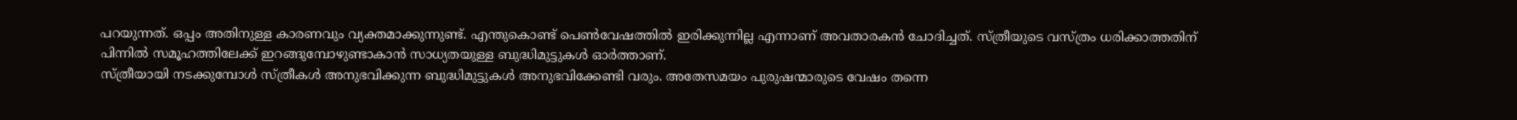പറയുന്നത്. ഒപ്പം അതിനുള്ള കാരണവും വ്യക്തമാക്കുന്നുണ്ട്. എന്തുകൊണ്ട് പെൺവേഷത്തിൽ ഇരിക്കുന്നില്ല എന്നാണ് അവതാരകൻ ചോദിച്ചത്. സ്ത്രീയുടെ വസ്ത്രം ധരിക്കാത്തതിന് പിന്നിൽ സമൂഹത്തിലേക്ക് ഇറങ്ങുമ്പോഴുണ്ടാകാൻ സാധ്യതയുള്ള ബുദ്ധിമുട്ടുകൾ ഓർത്താണ്.
സ്ത്രീയായി നടക്കുമ്പോൾ സ്ത്രീകൾ അനുഭവിക്കുന്ന ബുദ്ധിമുട്ടുകൾ അനുഭവിക്കേണ്ടി വരും. അതേസമയം പുരുഷന്മാരുടെ വേഷം തന്നെ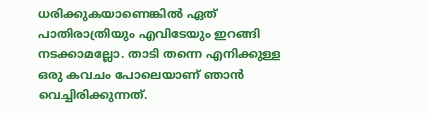ധരിക്കുകയാണെങ്കിൽ ഏത് പാതിരാത്രിയും എവിടേയും ഇറങ്ങി നടക്കാമല്ലോ. താടി തന്നെ എനിക്കുള്ള ഒരു കവചം പോലെയാണ് ഞാൻ വെച്ചിരിക്കുന്നത്.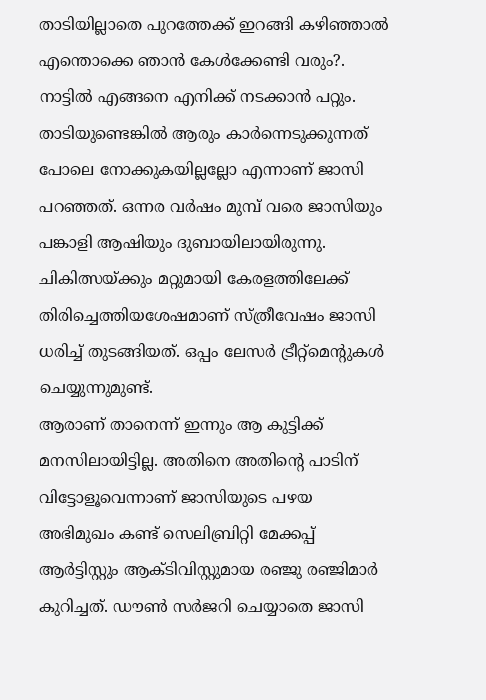താടിയില്ലാതെ പുറത്തേക്ക് ഇറങ്ങി കഴിഞ്ഞാൽ എന്തൊക്കെ ഞാൻ കേൾക്കേണ്ടി വരും?. നാട്ടിൽ എങ്ങനെ എനിക്ക് നടക്കാൻ പറ്റും. താടിയുണ്ടെങ്കിൽ ആരും കാർന്നെടുക്കുന്നത് പോലെ നോക്കുകയില്ലല്ലോ എന്നാണ് ജാസി പറഞ്ഞത്. ഒന്നര വർഷം മുമ്പ് വരെ ജാസിയും പങ്കാളി ആഷിയും ദുബായിലായിരുന്നു. ചികിത്സയ്ക്കും മറ്റുമായി കേരളത്തിലേക്ക് തിരിച്ചെത്തിയശേഷമാണ് സ്ത്രീവേഷം ജാസി ധരിച്ച് തുടങ്ങിയത്. ഒപ്പം ലേസർ ട്രീറ്റ്മെന്റുകൾ ചെയ്യുന്നുമുണ്ട്.
ആരാണ് താനെന്ന് ഇന്നും ആ കുട്ടിക്ക് മനസിലായിട്ടില്ല. അതിനെ അതിന്റെ പാടിന് വിട്ടോളൂവെന്നാണ് ജാസിയുടെ പഴയ അഭിമുഖം കണ്ട് സെലിബ്രിറ്റി മേക്കപ്പ് ആർട്ടിസ്റ്റും ആക്ടിവിസ്റ്റുമായ രഞ്ജു രഞ്ജിമാർ കുറിച്ചത്. ഡൗൺ സർജറി ചെയ്യാതെ ജാസി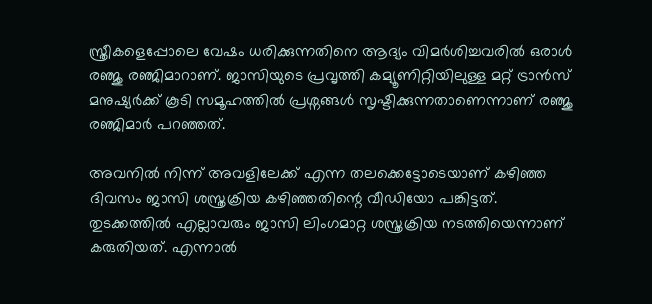സ്ത്രീകളെപ്പോലെ വേഷം ധരിക്കുന്നതിനെ ആദ്യം വിമർശിച്ചവരിൽ ഒരാൾ രഞ്ജു രഞ്ജിമാറാണ്. ജാസിയുടെ പ്രവൃത്തി കമ്യൂണിറ്റിയിലുള്ള മറ്റ് ട്രാൻസ് മനുഷ്യർക്ക് കൂടി സമൂഹത്തിൽ പ്രശ്നങ്ങൾ സൃഷ്ടിക്കുന്നതാണെന്നാണ് രഞ്ജു രഞ്ജിമാർ പറഞ്ഞത്.

അവനിൽ നിന്ന് അവളിലേക്ക് എന്ന തലക്കെട്ടോടെയാണ് കഴിഞ്ഞ ദിവസം ജാസി ശസ്ത്രക്രിയ കഴിഞ്ഞതിന്റെ വീഡിയോ പങ്കിട്ടത്. തുടക്കത്തിൽ എല്ലാവരും ജാസി ലിംഗമാറ്റ ശസ്ത്രക്രിയ നടത്തിയെന്നാണ് കരുതിയത്. എന്നാൽ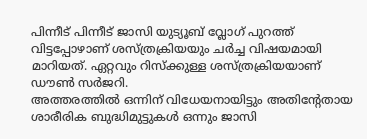പിന്നീട് പിന്നീട് ജാസി യുട്യൂബ് വ്ലോഗ് പുറത്ത് വിട്ടപ്പോഴാണ് ശസ്ത്രക്രിയയും ചർച്ച വിഷയമായി മാറിയത്. ഏറ്റവും റിസ്ക്കുള്ള ശസ്ത്രക്രിയയാണ് ഡൗൺ സർജറി.
അത്തരത്തിൽ ഒന്നിന് വിധേയനായിട്ടും അതിന്റേതായ ശാരീരിക ബുദ്ധിമുട്ടുകൾ ഒന്നും ജാസി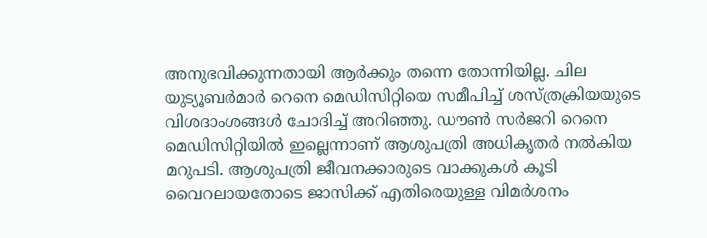അനുഭവിക്കുന്നതായി ആർക്കും തന്നെ തോന്നിയില്ല. ചില യുട്യൂബർമാർ റെനെ മെഡിസിറ്റിയെ സമീപിച്ച് ശസ്ത്രക്രിയയുടെ വിശദാംശങ്ങൾ ചോദിച്ച് അറിഞ്ഞു. ഡൗൺ സർജറി റെനെ മെഡിസിറ്റിയിൽ ഇല്ലെന്നാണ് ആശുപത്രി അധികൃതർ നൽകിയ മറുപടി. ആശുപത്രി ജീവനക്കാരുടെ വാക്കുകൾ കൂടി വൈറലായതോടെ ജാസിക്ക് എതിരെയുള്ള വിമർശനം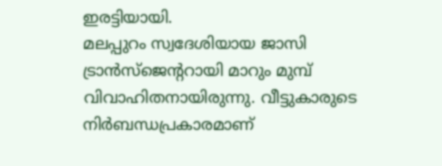ഇരട്ടിയായി.
മലപ്പുറം സ്വദേശിയായ ജാസി ട്രാൻസ്ജെന്ററായി മാറും മുമ്പ് വിവാഹിതനായിരുന്നു. വീട്ടുകാരുടെ നിർബന്ധപ്രകാരമാണ്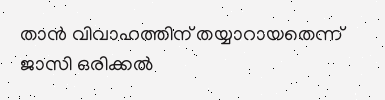താൻ വിവാഹത്തിന് തയ്യാറായതെന്ന് ജാസി ഒരിക്കൽ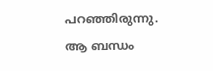പറഞ്ഞിരുന്നു. ആ ബന്ധം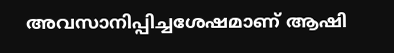അവസാനിപ്പിച്ചശേഷമാണ് ആഷി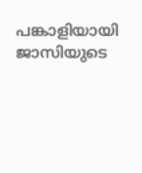പങ്കാളിയായി ജാസിയുടെ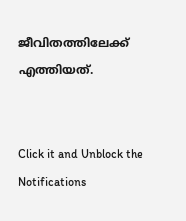ജീവിതത്തിലേക്ക് എത്തിയത്.


Click it and Unblock the Notifications